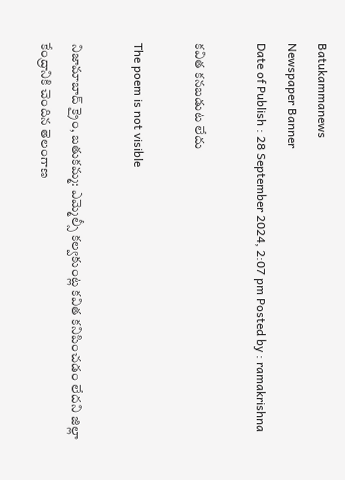Batukammanews
Newspaper Banner
Date of Publish : 28 September 2024, 2:07 pm Posted by : ramakrishna

కవిత కనబడుట లేదు

The poem is not visible

నిజామాబాద్ క్రైం, బతుకమ్మ: ఎమ్మెల్సీ కల్వకుంట్ల కవిత కనిపించడం లేదని జిల్లా కేంద్రానికి చెందిన తెలంగాణ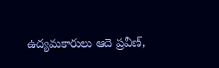ఉద్యమకారులు ఆదె ప్రవీణ్,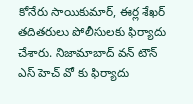కోనేరు సాయికుమార్, ఈర్ల శేఖర్ తదితరులు పోలీసులకు ఫిర్యాదు చేశారు. నిజామాబాద్ వన్ టౌన్ ఎస్ హెచ్ వో కు ఫిర్యాదు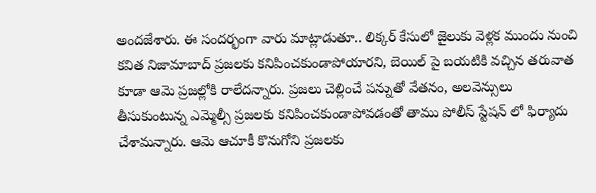అందజేశారు. ఈ సందర్భంగా వారు మాట్లాడుతూ.. లిక్కర్ కేసులో జైలుకు వెళ్లక ముందు నుంచి కవిత నిజామాబాద్ ప్రజలకు కనిపించకుండాపోయారని, బెయిల్ పై బయటికి వచ్చిన తరువాత కూడా ఆమె ప్రజల్లోకి రాలేదన్నారు. ప్రజలు చెల్లించే పన్నుతో వేతనం, అలవెన్సులు తీసుకుంటున్న ఎమ్మెల్సీ ప్రజలకు కనిపించకుండాపోవడంతో తాము పోలీస్ స్టేషన్ లో ఫిర్యాదు చేశామన్నారు. ఆమె ఆచూకీ కొనుగోని ప్రజలకు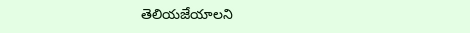తెలియజేయాలని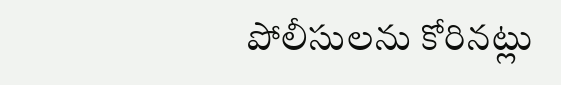పోలీసులను కోరినట్లు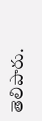తెలిపారు.